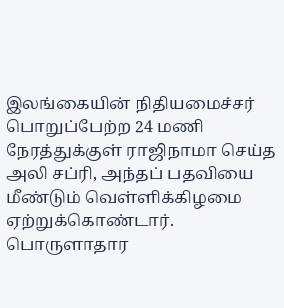இலங்கையின் நிதியமைச்சர் பொறுப்பேற்ற 24 மணி நேரத்துக்குள் ராஜிநாமா செய்த அலி சப்ரி, அந்தப் பதவியை மீண்டும் வெள்ளிக்கிழமை ஏற்றுக்கொண்டார்.
பொருளாதார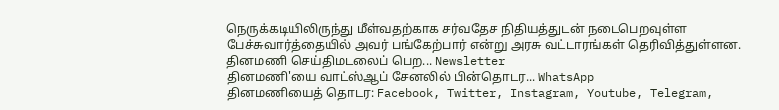நெருக்கடியிலிருந்து மீள்வதற்காக சர்வதேச நிதியத்துடன் நடைபெறவுள்ள பேச்சுவார்த்தையில் அவர் பங்கேற்பார் என்று அரசு வட்டாரங்கள் தெரிவித்துள்ளன.
தினமணி செய்திமடலைப் பெற... Newsletter
தினமணி'யை வாட்ஸ்ஆப் சேனலில் பின்தொடர... WhatsApp
தினமணியைத் தொடர: Facebook, Twitter, Instagram, Youtube, Telegram,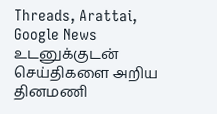Threads, Arattai, Google News
உடனுக்குடன் செய்திகளை அறிய தினமணி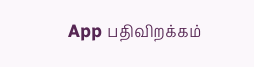App பதிவிறக்கம்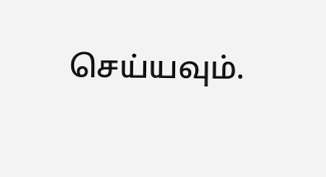செய்யவும்.